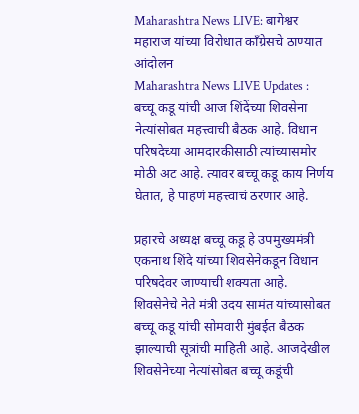Maharashtra News LIVE: बागेश्वर महाराज यांच्या विरोधात काँग्रेसचे ठाण्यात आंदोलन
Maharashtra News LIVE Updates : बच्चू कडू यांची आज शिंदेंच्या शिवसेना नेत्यांसोबत महत्त्वाची बैठक आहे. विधान परिषदेच्या आमदारकीसाठी त्यांच्यासमोर मोठी अट आहे. त्यावर बच्चू कडू काय निर्णय घेतात, हे पाहणं महत्त्वाचं ठरणार आहे.

प्रहारचे अध्यक्ष बच्चू कडू हे उपमुख्यमंत्री एकनाथ शिंदे यांच्या शिवसेनेकडून विधान परिषदेवर जाण्याची शक्यता आहे. शिवसेनेचे नेते मंत्री उदय सामंत यांच्यासोबत बच्चू कडू यांची सोमवारी मुंबईत बैठक झाल्याची सूत्रांची माहिती आहे. आजदेखील शिवसेनेच्या नेत्यांसोबत बच्चू कडूंची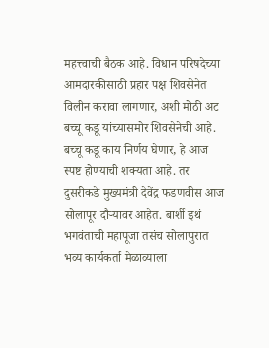महत्त्वाची बैठक आहे. विधान परिषदेच्या आमदारकीसाठी प्रहार पक्ष शिवसेनेत विलीन करावा लागणार, अशी मोठी अट बच्चू कडू यांच्यासमोर शिवसेनेची आहे. बच्चू कडू काय निर्णय घेणार, हे आज स्पष्ट होण्याची शक्यता आहे. तर दुसरीकडे मुख्यमंत्री देवेंद्र फडणवीस आज सोलापूर दौऱ्यावर आहेत. बार्शी इथं भगवंताची महापूजा तसंच सोलापुरात भव्य कार्यकर्ता मेळाव्याला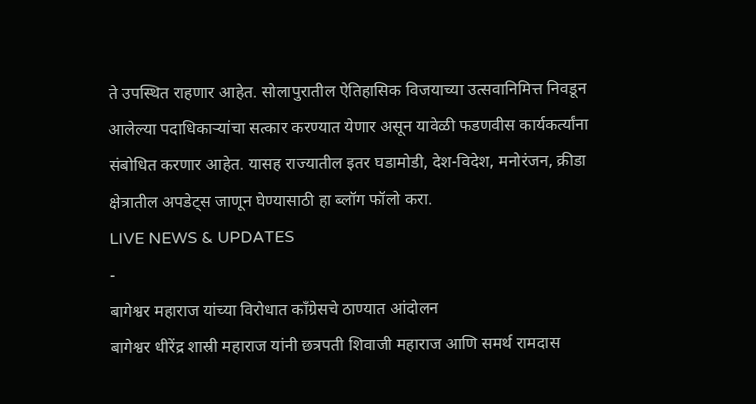ते उपस्थित राहणार आहेत. सोलापुरातील ऐतिहासिक विजयाच्या उत्सवानिमित्त निवडून आलेल्या पदाधिकाऱ्यांचा सत्कार करण्यात येणार असून यावेळी फडणवीस कार्यकर्त्यांना संबोधित करणार आहेत. यासह राज्यातील इतर घडामोडी, देश-विदेश, मनोरंजन, क्रीडा क्षेत्रातील अपडेट्स जाणून घेण्यासाठी हा ब्लॉग फॉलो करा.
LIVE NEWS & UPDATES
-
बागेश्वर महाराज यांच्या विरोधात काँग्रेसचे ठाण्यात आंदोलन
बागेश्वर धीरेंद्र शास्री महाराज यांनी छत्रपती शिवाजी महाराज आणि समर्थ रामदास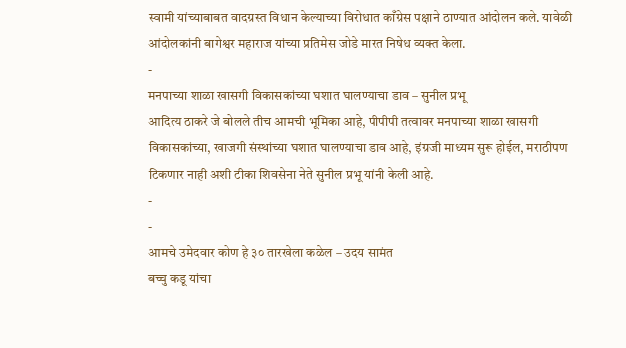स्वामी यांच्याबाबत वादग्रस्त विधान केल्याच्या विरोधात काँग्रेस पक्षाने ठाण्यात आंदोलन कले. यावेळी आंदोलकांनी बागेश्वर महाराज यांच्या प्रतिमेस जोडे मारत निषेध व्यक्त केला.
-
मनपाच्या शाळा खासगी विकासकांच्या घशात घालण्याचा डाव – सुनील प्रभू
आदित्य ठाकरे जे बोलले तीच आमची भूमिका आहे, पीपीपी तत्वावर मनपाच्या शाळा खासगी विकासकांच्या, खाजगी संस्थांच्या घशात घालण्याचा डाव आहे, इंग्रजी माध्यम सुरू होईल, मराठीपण टिकणार नाही अशी टीका शिवसेना नेते सुनील प्रभू यांनी केली आहे.
-
-
आमचे उमेदवार कोण हे ३० तारखेला कळेल – उदय सामंत
बच्चु कडू यांचा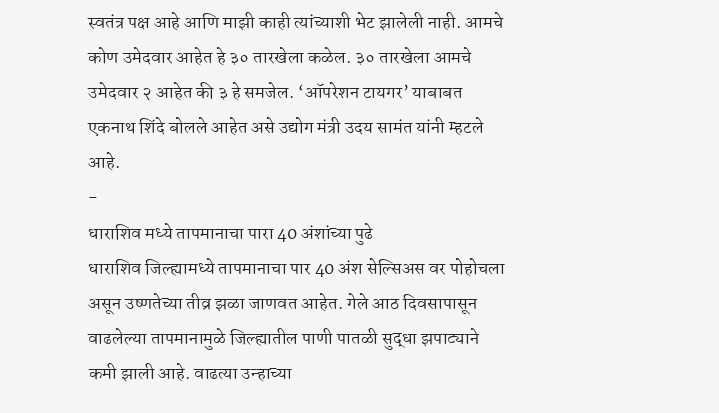स्वतंत्र पक्ष आहे आणि माझी काही त्यांच्याशी भेट झालेली नाही. आमचे कोण उमेदवार आहेत हे ३० तारखेला कळेल. ३० तारखेला आमचे उमेदवार २ आहेत की ३ हे समजेल. ‘ऑपरेशन टायगर’ याबाबत एकनाथ शिंदे बोलले आहेत असे उद्योग मंत्री उदय सामंत यांनी म्हटले आहे.
-
धाराशिव मध्ये तापमानाचा पारा 40 अंशांच्या पुढे
धाराशिव जिल्ह्यामध्ये तापमानाचा पार 40 अंश सेल्सिअस वर पोहोचला असून उष्णतेच्या तीव्र झळा जाणवत आहेत. गेले आठ दिवसापासून वाढलेल्या तापमानामुळे जिल्ह्यातील पाणी पातळी सुद्धा झपाट्याने कमी झाली आहे. वाढत्या उन्हाच्या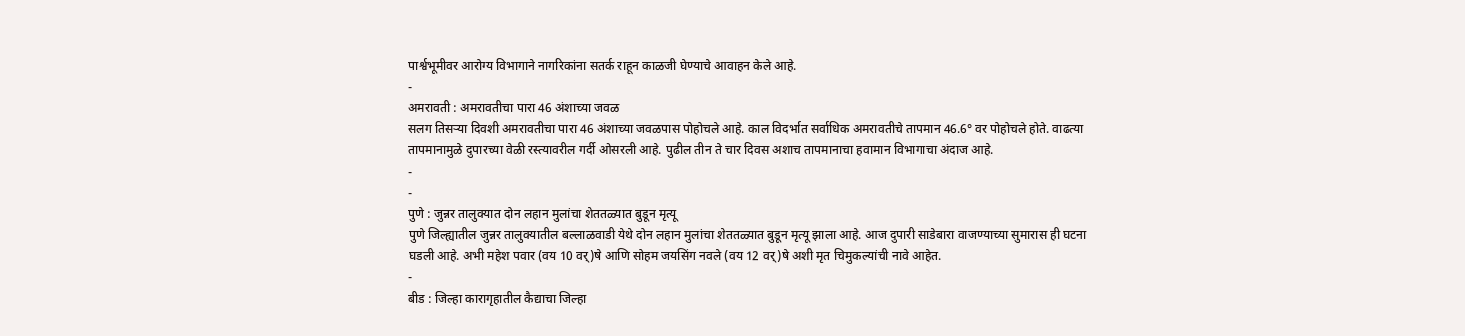पार्श्वभूमीवर आरोग्य विभागाने नागरिकांना सतर्क राहून काळजी घेण्याचे आवाहन केले आहे.
-
अमरावती : अमरावतीचा पारा 46 अंशाच्या जवळ
सलग तिसऱ्या दिवशी अमरावतीचा पारा 46 अंशाच्या जवळपास पोहोचले आहे. काल विदर्भात सर्वाधिक अमरावतीचे तापमान 46.6° वर पोहोचले होते. वाढत्या तापमानामुळे दुपारच्या वेळी रस्त्यावरील गर्दी ओसरली आहे. पुढील तीन ते चार दिवस अशाच तापमानाचा हवामान विभागाचा अंदाज आहे.
-
-
पुणे : जुन्नर तालुक्यात दोन लहान मुलांचा शेततळ्यात बुडून मृत्यू
पुणे जिल्ह्यातील जुन्नर तालुक्यातील बल्लाळवाडी येथे दोन लहान मुलांचा शेततळ्यात बुडून मृत्यू झाला आहे. आज दुपारी साडेबारा वाजण्याच्या सुमारास ही घटना घडली आहे. अभी महेश पवार (वय 10 वर्)षे आणि सोहम जयसिंग नवले (वय 12 वर्)षे अशी मृत चिमुकल्यांची नावे आहेत.
-
बीड : जिल्हा कारागृहातील कैद्याचा जिल्हा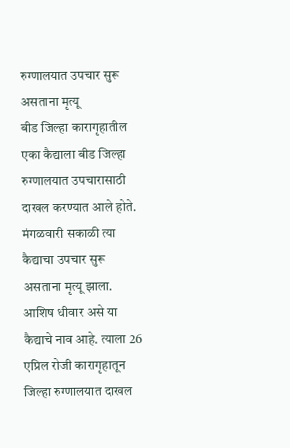रुग्णालयात उपचार सुरू असताना मृत्यू
बीड जिल्हा कारागृहातील एका कैद्याला बीड जिल्हा रुग्णालयात उपचारासाठी दाखल करण्यात आले होते. मंगळवारी सकाळी त्या कैद्याचा उपचार सुरू असताना मृत्यू झाला. आशिष धीवार असे या कैद्याचे नाव आहे. त्याला 26 एप्रिल रोजी कारागृहातून जिल्हा रुग्णालयात दाखल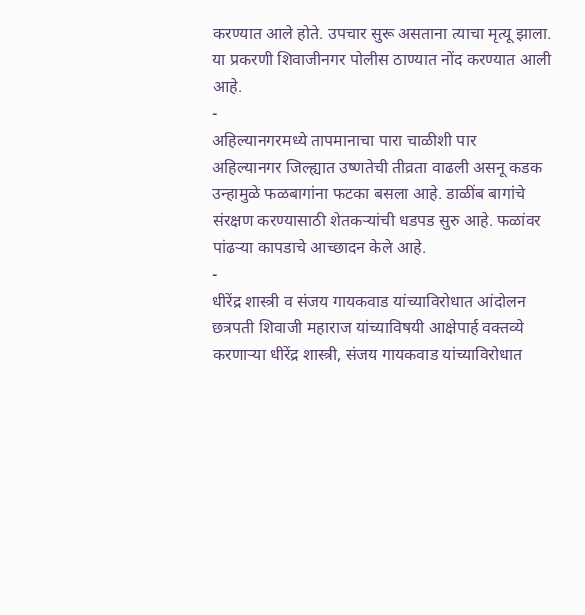करण्यात आले होते. उपचार सुरू असताना त्याचा मृत्यू झाला. या प्रकरणी शिवाजीनगर पोलीस ठाण्यात नोंद करण्यात आली आहे.
-
अहिल्यानगरमध्ये तापमानाचा पारा चाळीशी पार
अहिल्यानगर जिल्ह्यात उष्णतेची तीव्रता वाढली असनू कडक उन्हामुळे फळबागांना फटका बसला आहे. डाळींब बागांचे संरक्षण करण्यासाठी शेतकऱ्यांची धडपड सुरु आहे. फळांवर पांढऱ्या कापडाचे आच्छादन केले आहे.
-
धीरेंद्र शास्त्री व संजय गायकवाड यांच्याविरोधात आंदोलन
छत्रपती शिवाजी महाराज यांच्याविषयी आक्षेपार्ह वक्तव्ये करणाऱ्या धीरेंद्र शास्त्री, संजय गायकवाड यांच्याविरोधात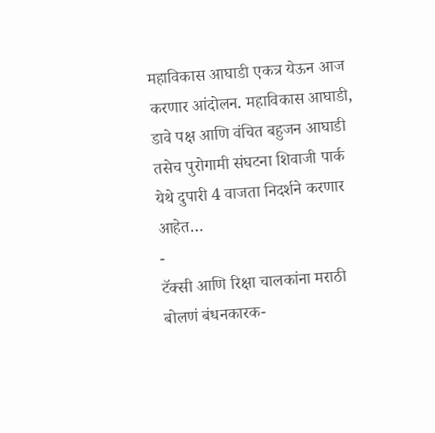महाविकास आघाडी एकत्र येऊन आज करणार आंदोलन. महाविकास आघाडी, डावे पक्ष आणि वंचित बहुजन आघाडी तसेच पुरोगामी संघटना शिवाजी पार्क येथे दुपारी 4 वाजता निदर्शने करणार आहेत…
-
टॅक्सी आणि रिक्षा चालकांना मराठी बोलणं बंधनकारक-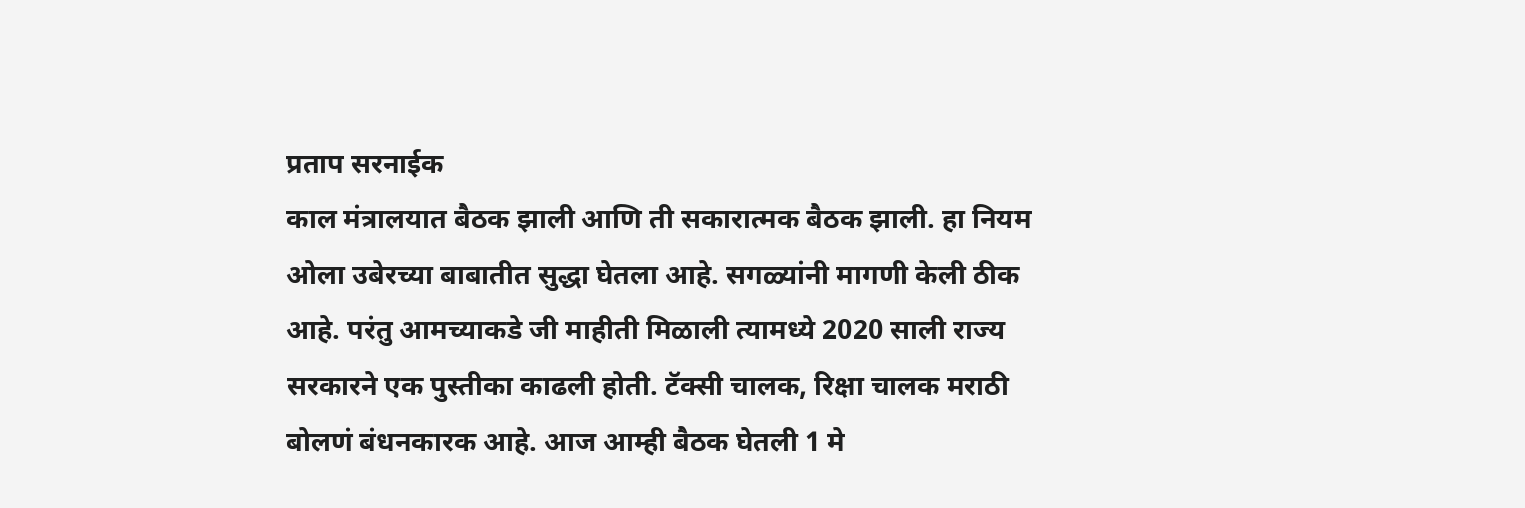प्रताप सरनाईक
काल मंत्रालयात बैठक झाली आणि ती सकारात्मक बैठक झाली. हा नियम ओला उबेरच्या बाबातीत सुद्धा घेतला आहे. सगळ्यांनी मागणी केली ठीक आहे. परंतु आमच्याकडे जी माहीती मिळाली त्यामध्ये 2020 साली राज्य सरकारने एक पुस्तीका काढली होती. टॅक्सी चालक, रिक्षा चालक मराठी बोलणं बंधनकारक आहे. आज आम्ही बैठक घेतली 1 मे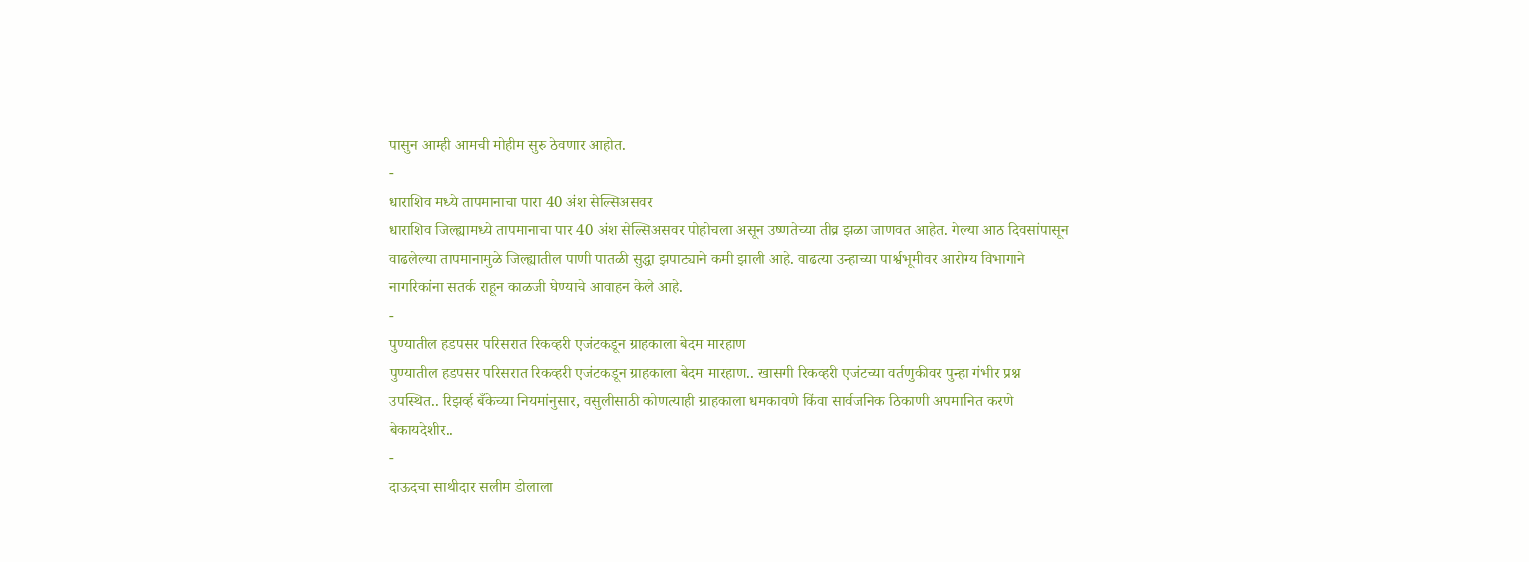पासुन आम्ही आमची मोहीम सुरु ठेवणार आहोत.
-
धाराशिव मध्ये तापमानाचा पारा 40 अंश सेल्सिअसवर
धाराशिव जिल्ह्यामध्ये तापमानाचा पार 40 अंश सेल्सिअसवर पोहोचला असून उष्णतेच्या तीव्र झळा जाणवत आहेत. गेल्या आठ दिवसांपासून वाढलेल्या तापमानामुळे जिल्ह्यातील पाणी पातळी सुद्धा झपाट्याने कमी झाली आहे. वाढत्या उन्हाच्या पार्श्वभूमीवर आरोग्य विभागाने नागरिकांना सतर्क राहून काळजी घेण्याचे आवाहन केले आहे.
-
पुण्यातील हडपसर परिसरात रिकव्हरी एजंटकडून ग्राहकाला बेदम मारहाण
पुण्यातील हडपसर परिसरात रिकव्हरी एजंटकडून ग्राहकाला बेदम मारहाण.. खासगी रिकव्हरी एजंटच्या वर्तणुकीवर पुन्हा गंभीर प्रश्न उपस्थित.. रिझर्व्ह बँकेच्या नियमांनुसार, वसुलीसाठी कोणत्याही ग्राहकाला धमकावणे किंवा सार्वजनिक ठिकाणी अपमानित करणे बेकायदेशीर..
-
दाऊदचा साथीदार सलीम डोलाला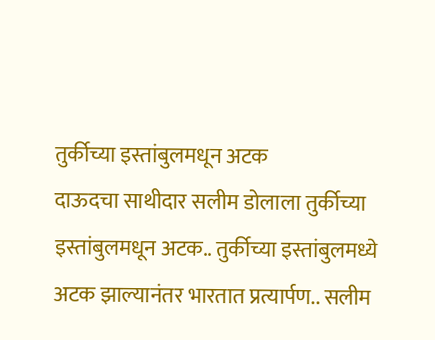तुर्कीच्या इस्तांबुलमधून अटक
दाऊदचा साथीदार सलीम डोलाला तुर्कीच्या इस्तांबुलमधून अटक.. तुर्कीच्या इस्तांबुलमध्ये अटक झाल्यानंतर भारतात प्रत्यार्पण.. सलीम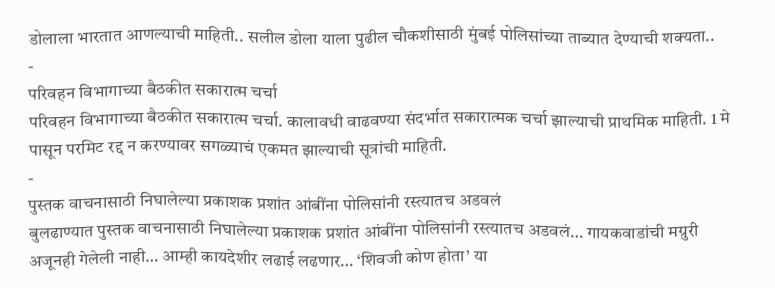डोलाला भारतात आणल्याची माहिती.. सलील डोला याला पुढील चौकशीसाठी मुंबई पोलिसांच्या ताब्यात देण्याची शक्यता..
-
परिवहन विभागाच्या बैठकीत सकारात्म चर्चा
परिवहन विभागाच्या बैठकीत सकारात्म चर्चा. कालावधी वाढवण्या संदर्भात सकारात्मक चर्चा झाल्याची प्राथमिक माहिती. 1 मे पासून परमिट रद्द न करण्यावर सगळ्याचं एकमत झाल्याची सूत्रांची माहिती.
-
पुस्तक वाचनासाठी निघालेल्या प्रकाशक प्रशांत आंबींना पोलिसांनी रस्त्यातच अडवलं
बुलढाण्यात पुस्तक वाचनासाठी निघालेल्या प्रकाशक प्रशांत आंबींना पोलिसांनी रस्त्यातच अडवलं… गायकवाडांची मग्रुरी अजूनही गेलेली नाही… आम्ही कायदेशीर लढाई लढणार… ‘शिवजी कोण होता’ या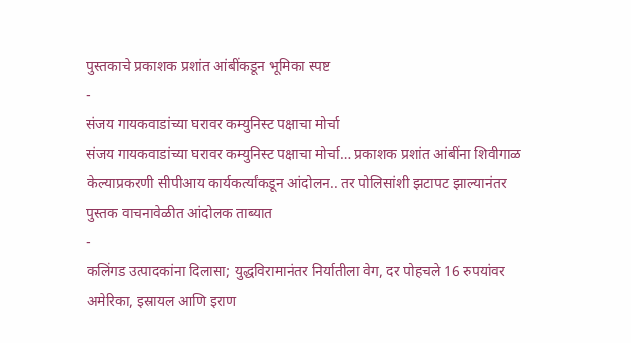पुस्तकाचे प्रकाशक प्रशांत आंबींकडून भूमिका स्पष्ट
-
संजय गायकवाडांच्या घरावर कम्युनिस्ट पक्षाचा मोर्चा
संजय गायकवाडांच्या घरावर कम्युनिस्ट पक्षाचा मोर्चा… प्रकाशक प्रशांत आंबींना शिवीगाळ केल्याप्रकरणी सीपीआय कार्यकर्त्यांकडून आंदोलन.. तर पोलिसांशी झटापट झाल्यानंतर पुस्तक वाचनावेळीत आंदोलक ताब्यात
-
कलिंगड उत्पादकांना दिलासा; युद्धविरामानंतर निर्यातीला वेग, दर पोहचले 16 रुपयांवर
अमेरिका, इस्रायल आणि इराण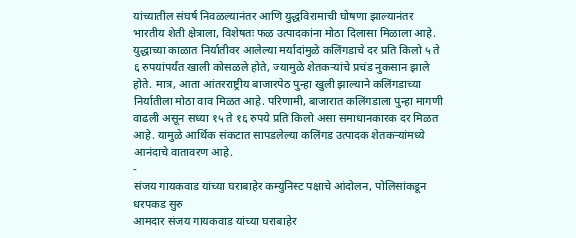यांच्यातील संघर्ष निवळल्यानंतर आणि युद्धविरामाची घोषणा झाल्यानंतर भारतीय शेती क्षेत्राला, विशेषतः फळ उत्पादकांना मोठा दिलासा मिळाला आहे. युद्धाच्या काळात निर्यातीवर आलेल्या मर्यादांमुळे कलिंगडाचे दर प्रति किलो ५ ते ६ रुपयांपर्यंत खाली कोसळले होते, ज्यामुळे शेतकऱ्यांचे प्रचंड नुकसान झाले होते. मात्र, आता आंतरराष्ट्रीय बाजारपेठ पुन्हा खुली झाल्याने कलिंगडाच्या निर्यातीला मोठा वाव मिळत आहे. परिणामी, बाजारात कलिंगडाला पुन्हा मागणी वाढली असून सध्या १५ ते १६ रुपये प्रति किलो असा समाधानकारक दर मिळत आहे. यामुळे आर्थिक संकटात सापडलेल्या कलिंगड उत्पादक शेतकऱ्यांमध्ये आनंदाचे वातावरण आहे.
-
संजय गायकवाड यांच्या घराबाहेर कम्युनिस्ट पक्षाचे आंदोलन, पोलिसांकडून धरपकड सुरु
आमदार संजय गायकवाड यांच्या घराबाहेर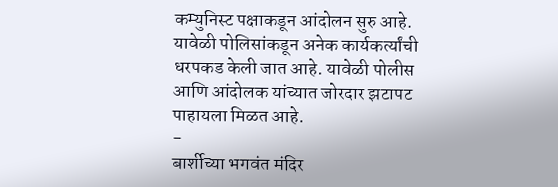कम्युनिस्ट पक्षाकडून आंदोलन सुरु आहे. यावेळी पोलिसांकडून अनेक कार्यकर्त्यांची धरपकड केली जात आहे. यावेळी पोलीस आणि आंदोलक यांच्यात जोरदार झटापट पाहायला मिळत आहे.
-
बार्शीच्या भगवंत मंदिर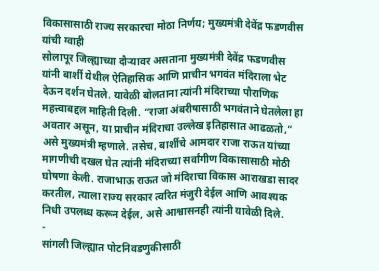विकासासाठी राज्य सरकारचा मोठा निर्णय; मुख्यमंत्री देवेंद्र फडणवीस यांची ग्वाही
सोलापूर जिल्ह्याच्या दौऱ्यावर असताना मुख्यमंत्री देवेंद्र फडणवीस यांनी बार्शी येथील ऐतिहासिक आणि प्राचीन भगवंत मंदिराला भेट देऊन दर्शन घेतले. यावेळी बोलताना त्यांनी मंदिराच्या पौराणिक महत्त्वाबद्दल माहिती दिली. “राजा अंबरीषासाठी भगवंताने घेतलेला हा अवतार असून, या प्राचीन मंदिराचा उल्लेख इतिहासात आढळतो,” असे मुख्यमंत्री म्हणाले. तसेच, बार्शीचे आमदार राजा राऊत यांच्या मागणीची दखल घेत त्यांनी मंदिराच्या सर्वांगीण विकासासाठी मोठी घोषणा केली. राजाभाऊ राऊत जो मंदिराचा विकास आराखडा सादर करतील, त्याला राज्य सरकार त्वरित मंजुरी देईल आणि आवश्यक निधी उपलब्ध करून देईल, असे आश्वासनही त्यांनी यावेळी दिले.
-
सांगली जिल्ह्यात पोटनिवडणुकीसाठी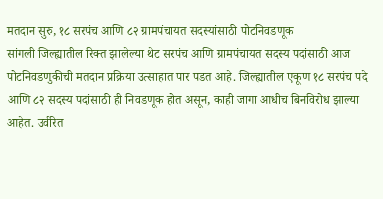मतदान सुरु, १८ सरपंच आणि ८२ ग्रामपंचायत सदस्यांसाठी पोटनिवडणूक
सांगली जिल्ह्यातील रिक्त झालेल्या थेट सरपंच आणि ग्रामपंचायत सदस्य पदांसाठी आज पोटनिवडणुकीची मतदान प्रक्रिया उत्साहात पार पडत आहे. जिल्ह्यातील एकूण १८ सरपंच पदे आणि ८२ सदस्य पदांसाठी ही निवडणूक होत असून, काही जागा आधीच बिनविरोध झाल्या आहेत. उर्वरित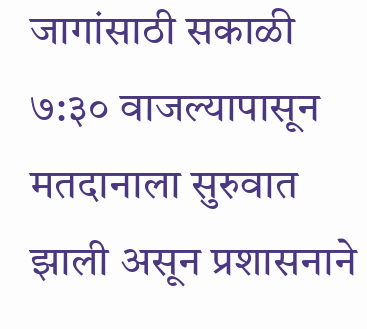जागांसाठी सकाळी ७:३० वाजल्यापासून मतदानाला सुरुवात झाली असून प्रशासनाने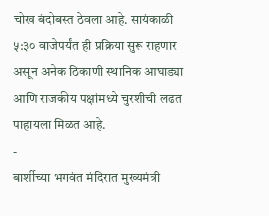चोख बंदोबस्त ठेवला आहे. सायंकाळी ५:३० वाजेपर्यंत ही प्रक्रिया सुरू राहणार असून अनेक ठिकाणी स्थानिक आघाड्या आणि राजकीय पक्षांमध्ये चुरशीची लढत पाहायला मिळत आहे.
-
बार्शीच्या भगवंत मंदिरात मुख्यमंत्री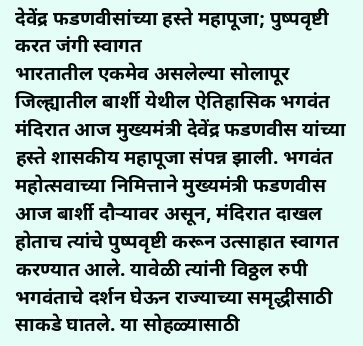देवेंद्र फडणवीसांच्या हस्ते महापूजा; पुष्पवृष्टी करत जंगी स्वागत
भारतातील एकमेव असलेल्या सोलापूर जिल्ह्यातील बार्शी येथील ऐतिहासिक भगवंत मंदिरात आज मुख्यमंत्री देवेंद्र फडणवीस यांच्या हस्ते शासकीय महापूजा संपन्न झाली. भगवंत महोत्सवाच्या निमित्ताने मुख्यमंत्री फडणवीस आज बार्शी दौऱ्यावर असून, मंदिरात दाखल होताच त्यांचे पुष्पवृष्टी करून उत्साहात स्वागत करण्यात आले. यावेळी त्यांनी विठ्ठल रुपी भगवंताचे दर्शन घेऊन राज्याच्या समृद्धीसाठी साकडे घातले. या सोहळ्यासाठी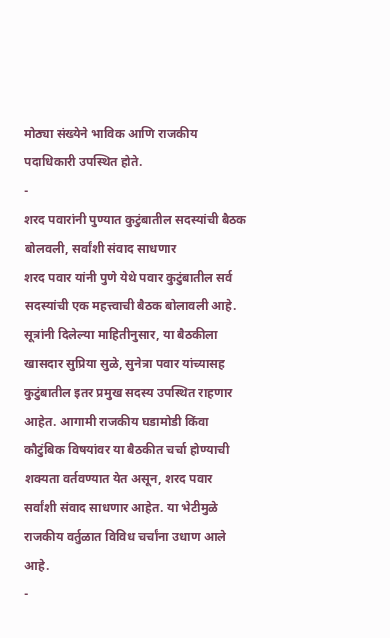मोठ्या संख्येने भाविक आणि राजकीय पदाधिकारी उपस्थित होते.
-
शरद पवारांनी पुण्यात कुटुंबातील सदस्यांची बैठक बोलवली, सर्वांशी संवाद साधणार
शरद पवार यांनी पुणे येथे पवार कुटुंबातील सर्व सदस्यांची एक महत्त्वाची बैठक बोलावली आहे. सूत्रांनी दिलेल्या माहितीनुसार, या बैठकीला खासदार सुप्रिया सुळे, सुनेत्रा पवार यांच्यासह कुटुंबातील इतर प्रमुख सदस्य उपस्थित राहणार आहेत. आगामी राजकीय घडामोडी किंवा कौटुंबिक विषयांवर या बैठकीत चर्चा होण्याची शक्यता वर्तवण्यात येत असून, शरद पवार सर्वांशी संवाद साधणार आहेत. या भेटीमुळे राजकीय वर्तुळात विविध चर्चांना उधाण आले आहे.
-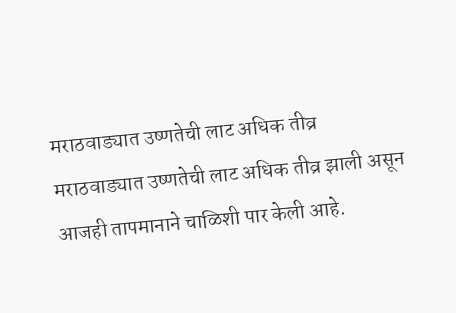मराठवाड्यात उष्णतेची लाट अधिक तीव्र
मराठवाड्यात उष्णतेची लाट अधिक तीव्र झाली असून आजही तापमानाने चाळिशी पार केली आहे.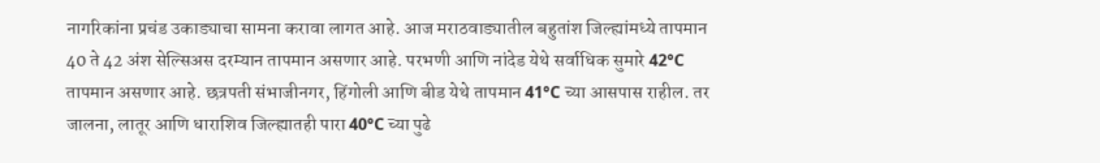नागरिकांना प्रचंड उकाड्याचा सामना करावा लागत आहे. आज मराठवाड्यातील बहुतांश जिल्ह्यांमध्ये तापमान 40 ते 42 अंश सेल्सिअस दरम्यान तापमान असणार आहे. परभणी आणि नांदेड येथे सर्वाधिक सुमारे 42°C तापमान असणार आहे. छत्रपती संभाजीनगर, हिंगोली आणि बीड येथे तापमान 41°C च्या आसपास राहील. तर जालना, लातूर आणि धाराशिव जिल्ह्यातही पारा 40°C च्या पुढे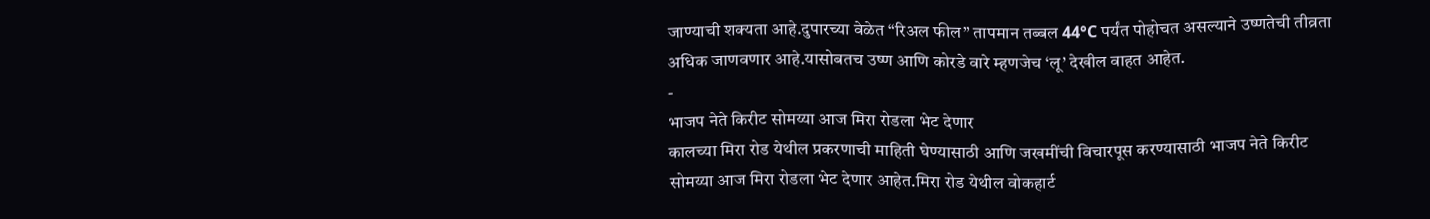जाण्याची शक्यता आहे.दुपारच्या वेळेत “रिअल फील” तापमान तब्बल 44°C पर्यंत पोहोचत असल्याने उष्णतेची तीव्रता अधिक जाणवणार आहे.यासोबतच उष्ण आणि कोरडे वारे म्हणजेच ‘लू’ देखील वाहत आहेत.
-
भाजप नेते किरीट सोमय्या आज मिरा रोडला भेट देणार
कालच्या मिरा रोड येथील प्रकरणाची माहिती घेण्यासाठी आणि जखमींची विचारपूस करण्यासाठी भाजप नेते किरीट सोमय्या आज मिरा रोडला भेट देणार आहेत.मिरा रोड येथील वोकहार्ट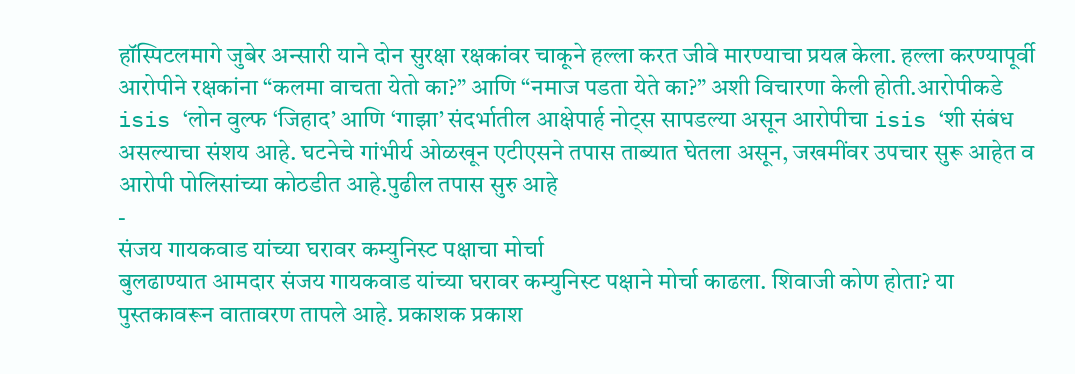हॉस्पिटलमागे जुबेर अन्सारी याने दोन सुरक्षा रक्षकांवर चाकूने हल्ला करत जीवे मारण्याचा प्रयत्न केला. हल्ला करण्यापूर्वी आरोपीने रक्षकांना “कलमा वाचता येतो का?” आणि “नमाज पडता येते का?” अशी विचारणा केली होती.आरोपीकडे isis ‘लोन वुल्फ ‘जिहाद’ आणि ‘गाझा’ संदर्भातील आक्षेपार्ह नोट्स सापडल्या असून आरोपीचा isis ‘शी संबंध असल्याचा संशय आहे. घटनेचे गांभीर्य ओळखून एटीएसने तपास ताब्यात घेतला असून, जखमींवर उपचार सुरू आहेत व आरोपी पोलिसांच्या कोठडीत आहे.पुढील तपास सुरु आहे
-
संजय गायकवाड यांच्या घरावर कम्युनिस्ट पक्षाचा मोर्चा
बुलढाण्यात आमदार संजय गायकवाड यांच्या घरावर कम्युनिस्ट पक्षाने मोर्चा काढला. शिवाजी कोण होता? या पुस्तकावरून वातावरण तापले आहे. प्रकाशक प्रकाश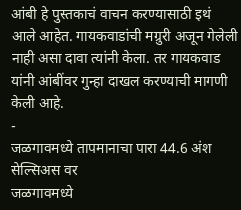आंबी हे पुस्तकाचं वाचन करण्यासाठी इथं आले आहेत. गायकवाडांची मग्रुरी अजून गेलेली नाही असा दावा त्यांनी केला. तर गायकवाड यांनी आंबींवर गुन्हा दाखल करण्याची मागणी केली आहे.
-
जळगावमध्ये तापमानाचा पारा 44.6 अंश सेल्सिअस वर
जळगावमध्ये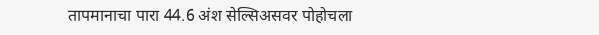तापमानाचा पारा 44.6 अंश सेल्सिअसवर पोहोचला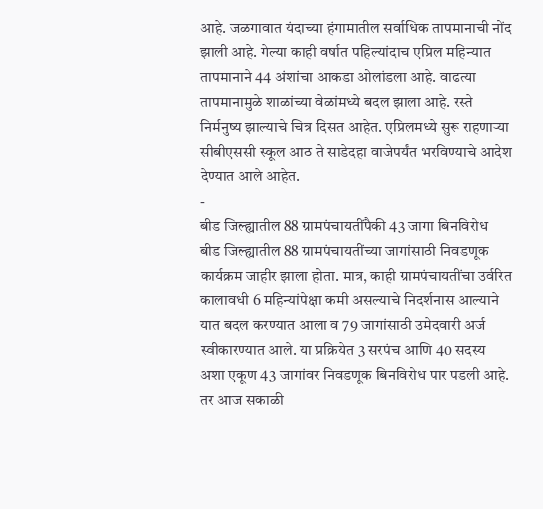आहे. जळगावात यंदाच्या हंगामातील सर्वाधिक तापमानाची नोंद झाली आहे. गेल्या काही वर्षात पहिल्यांदाच एप्रिल महिन्यात तापमानाने 44 अंशांचा आकडा ओलांडला आहे. वाढत्या तापमानामुळे शाळांच्या वेळांमध्ये बदल झाला आहे. रस्ते निर्मनुष्य झाल्याचे चित्र दिसत आहेत. एप्रिलमध्ये सुरू राहणाऱ्या सीबीएससी स्कूल आठ ते साडेदहा वाजेपर्यंत भरविण्याचे आदेश देण्यात आले आहेत.
-
बीड जिल्ह्यातील 88 ग्रामपंचायतींपैकी 43 जागा बिनविरोध
बीड जिल्ह्यातील 88 ग्रामपंचायतींच्या जागांसाठी निवडणूक कार्यक्रम जाहीर झाला होता. मात्र, काही ग्रामपंचायतींचा उर्वरित कालावधी 6 महिन्यांपेक्षा कमी असल्याचे निदर्शनास आल्याने यात बदल करण्यात आला व 79 जागांसाठी उमेदवारी अर्ज स्वीकारण्यात आले. या प्रक्रियेत 3 सरपंच आणि 40 सदस्य अशा एकूण 43 जागांवर निवडणूक बिनविरोध पार पडली आहे. तर आज सकाळी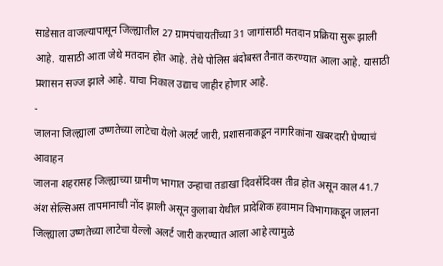साडेसात वाजल्यापासून जिल्ह्यातील 27 ग्रामपंचायतींच्या 31 जागांसाठी मतदान प्रक्रिया सुरू झाली आहे. यासाठी आता जेथे मतदान होत आहे. तेथे पोलिस बंदोबस्त तैनात करण्यात आला आहे. यासाठी प्रशासन सज्ज झाले आहे. याचा निकाल उद्याच जाहीर होणार आहे.
-
जालना जिल्ह्याला उष्णतेच्या लाटेचा येलो अलर्ट जारी, प्रशासनाकडून नागरिकांना खबरदारी घेण्याचं आवाहन
जालना शहरासह जिल्ह्याच्या ग्रामीण भागात उन्हाचा तडाखा दिवसेंदिवस तीव्र होत असून काल 41.7 अंश सेल्सिअस तापमानाची नोंद झाली असून कुलाबा येथील प्रादेशिक हवामान विभागाकडून जालना जिल्ह्याला उष्णतेच्या लाटेचा येल्लो अलर्ट जारी करण्यात आला आहे त्यामुळे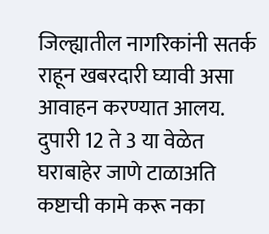जिल्ह्यातील नागरिकांनी सतर्क राहून खबरदारी घ्यावी असा आवाहन करण्यात आलय. दुपारी 12 ते 3 या वेळेत घराबाहेर जाणे टाळाअति कष्टाची कामे करू नका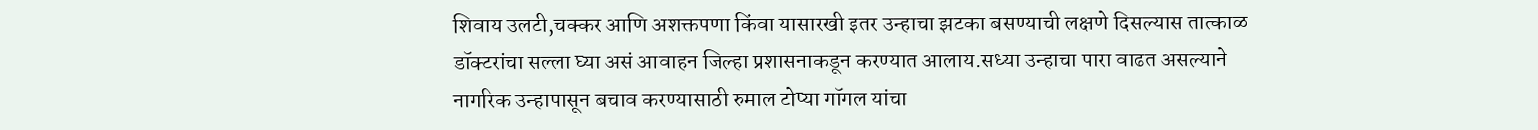शिवाय उलटी,चक्कर आणि अशक्तपणा किंवा यासारखी इतर उन्हाचा झटका बसण्याची लक्षणे दिसल्यास तात्काळ डॉक्टरांचा सल्ला घ्या असं आवाहन जिल्हा प्रशासनाकडून करण्यात आलाय.सध्या उन्हाचा पारा वाढत असल्याने नागरिक उन्हापासून बचाव करण्यासाठी रुमाल टोप्या गॉगल यांचा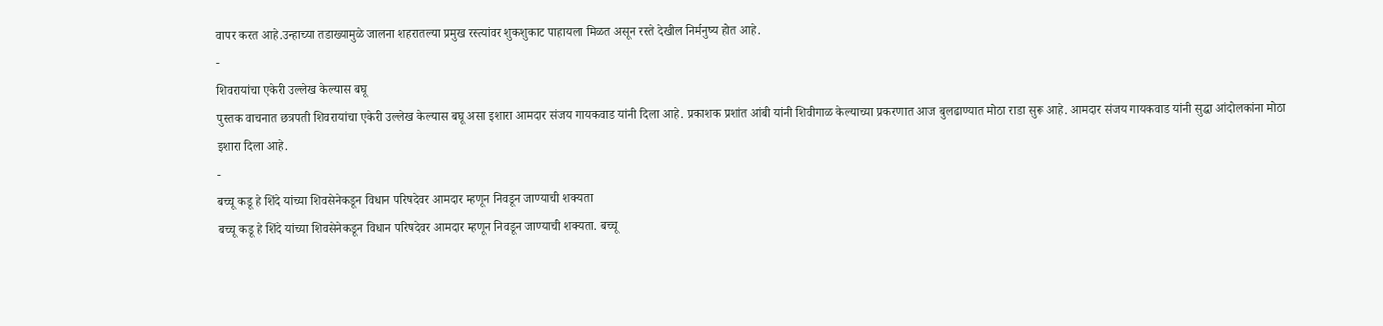वापर करत आहे.उन्हाच्या तडाख्यामुळे जालना शहरातल्या प्रमुख रस्त्यांवर शुकशुकाट पाहायला मिळत असून रस्ते देखील निर्मनुष्य होत आहे.
-
शिवरायांचा एकेरी उल्लेख केल्यास बघू
पुस्तक वाचनात छत्रपती शिवरायांचा एकेरी उल्लेख केल्यास बघू असा इशारा आमदार संजय गायकवाड यांनी दिला आहे. प्रकाशक प्रशांत आंबी यांनी शिवीगाळ केल्याच्या प्रकरणात आज बुलढाण्यात मोठा राडा सुरू आहे. आमदार संजय गायकवाड यांनी सुद्धा आंदोलकांना मोठा इशारा दिला आहे.
-
बच्चू कडू हे शिंदे यांच्या शिवसेनेकडून विधान परिषदेवर आमदार म्हणून निवडून जाण्याची शक्यता
बच्चू कडू हे शिंदे यांच्या शिवसेनेकडून विधान परिषदेवर आमदार म्हणून निवडून जाण्याची शक्यता. बच्चू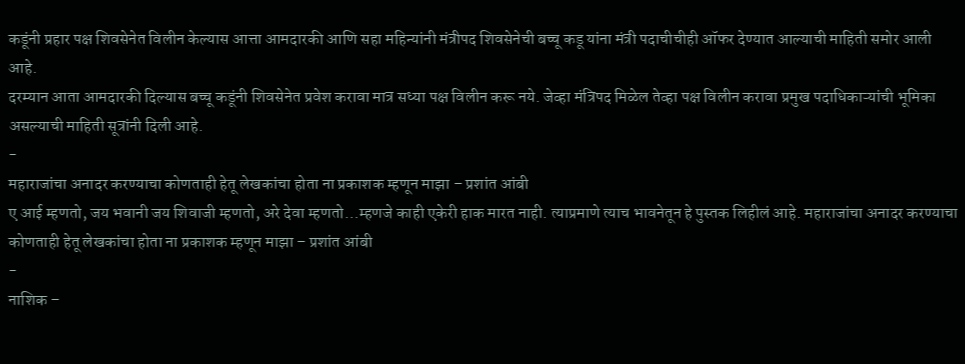कडूंनी प्रहार पक्ष शिवसेनेत विलीन केल्यास आत्ता आमदारकी आणि सहा महिन्यांनी मंत्रीपद शिवसेनेची बच्चू कडू यांना मंत्री पदाचीचीही ऑफर देण्यात आल्याची माहिती समोर आली आहे.
दरम्यान आता आमदारकी दिल्यास बच्चू कडूंनी शिवसेनेत प्रवेश करावा मात्र सध्या पक्ष विलीन करू नये. जेव्हा मंत्रिपद मिळेल तेव्हा पक्ष विलीन करावा प्रमुख पदाधिकाऱ्यांची भूमिका असल्याची माहिती सूत्रांनी दिली आहे.
-
महाराजांचा अनादर करण्याचा कोणताही हेतू लेखकांचा होता ना प्रकाशक म्हणून माझा – प्रशांत आंबी
ए आई म्हणतो, जय भवानी जय शिवाजी म्हणतो, अरे देवा म्हणतो…म्हणजे काही एकेरी हाक मारत नाही. त्याप्रमाणे त्याच भावनेतून हे पुस्तक लिहीलं आहे. महाराजांचा अनादर करण्याचा कोणताही हेतू लेखकांचा होता ना प्रकाशक म्हणून माझा – प्रशांत आंबी
-
नाशिक –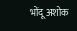भोंदू अशोक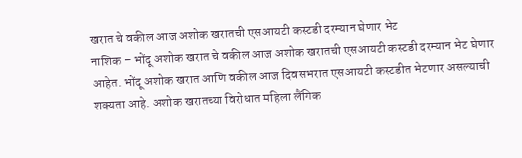खरात चे वकील आज अशोक खरातची एसआयटी कस्टडी दरम्यान घेणार भेट
नाशिक – भोंदू अशोक खरात चे वकील आज अशोक खरातची एसआयटी कस्टडी दरम्यान भेट घेणार आहेत. भोंदू अशोक खरात आणि वकील आज दिवसभरात एसआयटी कस्टडीत भेटणार असल्याची शक्यता आहे. अशोक खरातच्या विरोधात महिला लैंगिक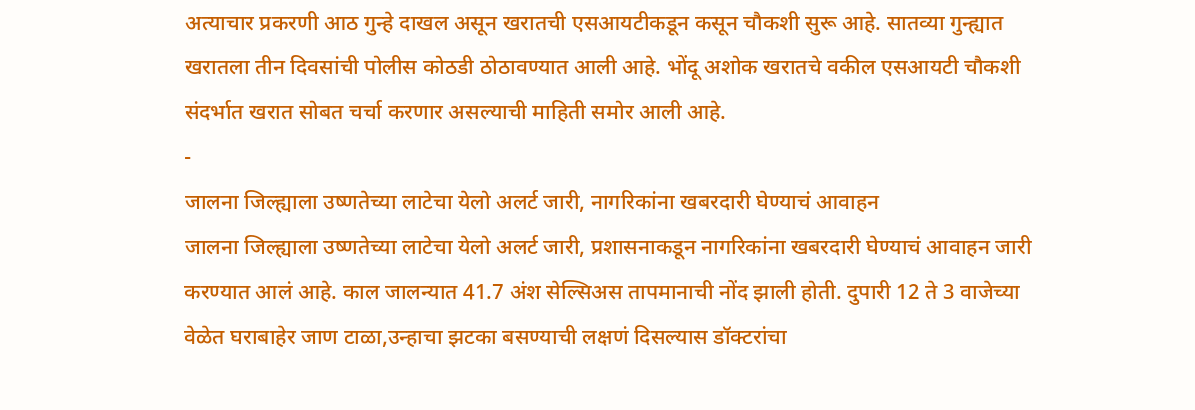अत्याचार प्रकरणी आठ गुन्हे दाखल असून खरातची एसआयटीकडून कसून चौकशी सुरू आहे. सातव्या गुन्ह्यात खरातला तीन दिवसांची पोलीस कोठडी ठोठावण्यात आली आहे. भोंदू अशोक खरातचे वकील एसआयटी चौकशी संदर्भात खरात सोबत चर्चा करणार असल्याची माहिती समोर आली आहे.
-
जालना जिल्ह्याला उष्णतेच्या लाटेचा येलो अलर्ट जारी, नागरिकांना खबरदारी घेण्याचं आवाहन
जालना जिल्ह्याला उष्णतेच्या लाटेचा येलो अलर्ट जारी, प्रशासनाकडून नागरिकांना खबरदारी घेण्याचं आवाहन जारी करण्यात आलं आहे. काल जालन्यात 41.7 अंश सेल्सिअस तापमानाची नोंद झाली होती. दुपारी 12 ते 3 वाजेच्या वेळेत घराबाहेर जाण टाळा,उन्हाचा झटका बसण्याची लक्षणं दिसल्यास डॉक्टरांचा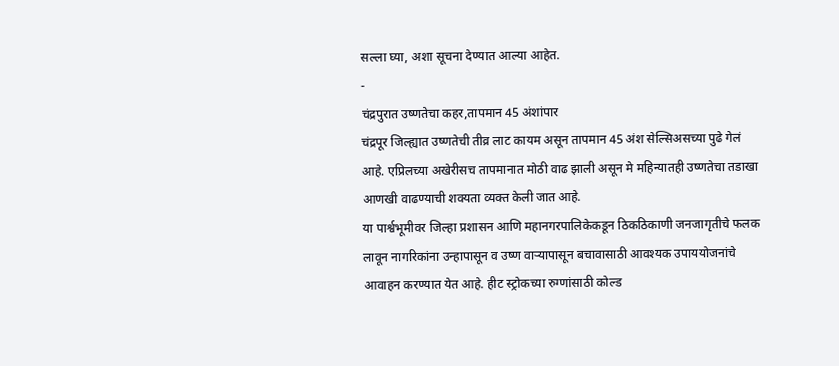सल्ला घ्या, अशा सूचना देण्यात आल्या आहेत.
-
चंद्रपुरात उष्णतेचा कहर,तापमान 45 अंशांपार
चंद्रपूर जिल्ह्यात उष्णतेची तीव्र लाट कायम असून तापमान 45 अंश सेल्सिअसच्या पुढे गेलं आहे. एप्रिलच्या अखेरीसच तापमानात मोठी वाढ झाली असून मे महिन्यातही उष्णतेचा तडाखा आणखी वाढण्याची शक्यता व्यक्त केली जात आहे.
या पार्श्वभूमीवर जिल्हा प्रशासन आणि महानगरपालिकेकडून ठिकठिकाणी जनजागृतीचे फलक लावून नागरिकांना उन्हापासून व उष्ण वाऱ्यापासून बचावासाठी आवश्यक उपाययोजनांचे आवाहन करण्यात येत आहे. हीट स्ट्रोकच्या रुग्णांसाठी कोल्ड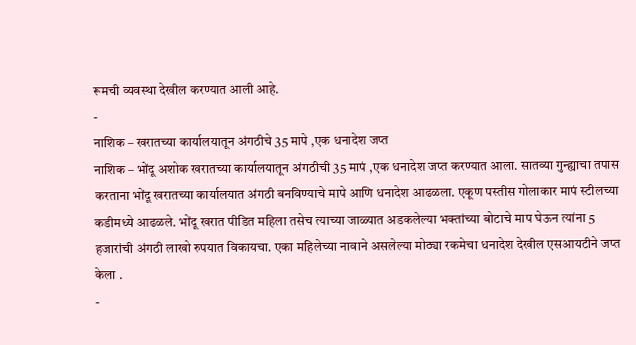रूमची व्यवस्था देखील करण्यात आली आहे.
-
नाशिक – खरातच्या कार्यालयातून अंगठीचे 35 मापे ,एक धनादेश जप्त
नाशिक – भोंदू अशोक खरातच्या कार्यालयातून अंगठीची 35 मापं ,एक धनादेश जप्त करण्यात आला. सातव्या गुन्ह्याचा तपास करताना भोंदू खरातच्या कार्यालयात अंगठी बनविण्याचे मापे आणि धनादेश आढळला. एकूण पस्तीस गोलाकार मापं स्टीलच्या कडीमध्ये आढळले. भोंदू खरात पीडित महिला तसेच त्याच्या जाळ्यात अडकलेल्या भक्तांच्या बोटाचे माप घेऊन त्यांना 5 हजारांची अंगठी लाखो रुपयात विकायचा. एका महिलेच्या नावाने असलेल्या मोठ्या रकमेचा धनादेश देखील एसआयटीने जप्त केला .
-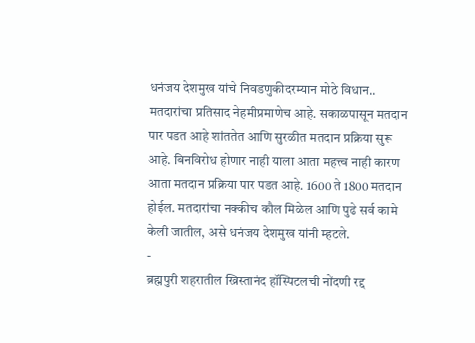धनंजय देशमुख यांचे निवडणुकीदरम्यान मोठे विधान..
मतदारांचा प्रतिसाद नेहमीप्रमाणेच आहे. सकाळपासून मतदान पार पडत आहे शांततेत आणि सुरळीत मतदान प्रक्रिया सुरू आहे. बिनविरोध होणार नाही याला आता महत्त्व नाही कारण आता मतदान प्रक्रिया पार पडत आहे. 1600 ते 1800 मतदान होईल. मतदारांचा नक्कीच कौल मिळेल आणि पुढे सर्व कामे केली जातील, असे धनंजय देशमुख यांनी म्हटले.
-
ब्रह्मपुरी शहरातील ख्रिस्तानंद हॉस्पिटलची नोंदणी रद्द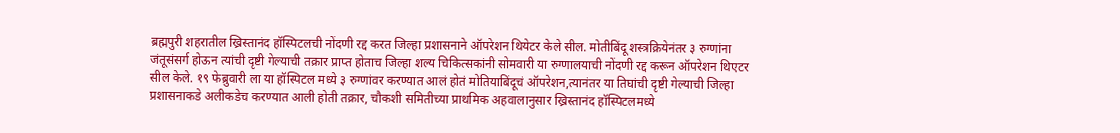ब्रह्मपुरी शहरातील ख्रिस्तानंद हॉस्पिटलची नोंदणी रद्द करत जिल्हा प्रशासनाने ऑपरेशन थियेटर केले सील. मोतीबिंदू शस्त्रक्रियेनंतर ३ रुग्णांना जंतूसंसर्ग होऊन त्यांची दृष्टी गेल्याची तक्रार प्राप्त होताच जिल्हा शल्य चिकित्सकांनी सोमवारी या रुग्णालयाची नोंदणी रद्द करून ऑपरेशन थिएटर सील केले. १९ फेब्रुवारी ला या हॉस्पिटल मध्ये ३ रुग्णांवर करण्यात आलं होतं मोतियाबिंदूचं ऑपरेशन,त्यानंतर या तिघांची दृष्टी गेल्याची जिल्हा प्रशासनाकडे अलीकडेच करण्यात आली होती तक्रार, चौकशी समितीच्या प्राथमिक अहवालानुसार ख्रिस्तानंद हॉस्पिटलमध्ये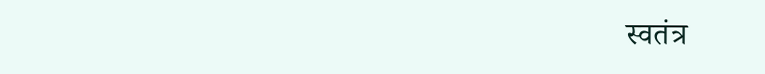स्वतंत्र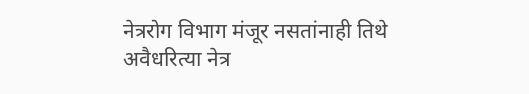नेत्ररोग विभाग मंजूर नसतांनाही तिथे अवैधरित्या नेत्र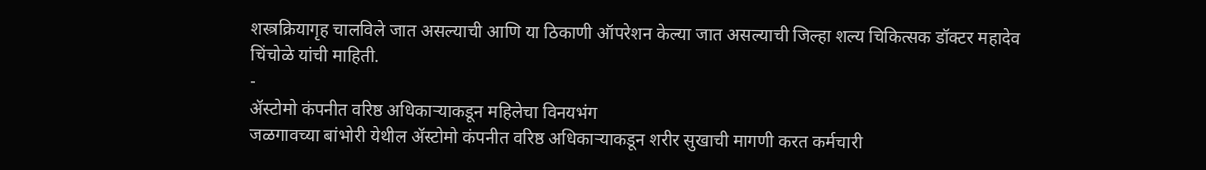शस्त्रक्रियागृह चालविले जात असल्याची आणि या ठिकाणी ऑपरेशन केल्या जात असल्याची जिल्हा शल्य चिकित्सक डॉक्टर महादेव चिंचोळे यांची माहिती.
-
ॲस्टोमो कंपनीत वरिष्ठ अधिकाऱ्याकडून महिलेचा विनयभंग
जळगावच्या बांभोरी येथील ॲस्टोमो कंपनीत वरिष्ठ अधिकाऱ्याकडून शरीर सुखाची मागणी करत कर्मचारी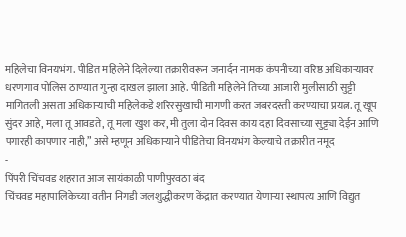महिलेचा विनयभंग. पीडित महिलेने दिलेल्या तक्रारीवरून जनार्दन नामक कंपनीच्या वरिष्ठ अधिकाऱ्यावर धरणगाव पोलिस ठाण्यात गुन्हा दाखल झाला आहे. पीडिती महिलेने तिच्या आजारी मुलीसाठी सुट्टी मागितली असता अधिकाऱ्याची महिलेकडे शरिरसुखाची मागणी करत जबरदस्ती करण्याचा प्रयत्न. तू खूप सुंदर आहे, मला तू आवडते, तू मला खुश कर, मी तुला दोन दिवस काय दहा दिवसाच्या सुट्ट्या देईन आणि पगारही कापणार नाही,” असे म्हणून अधिकाऱ्याने पीडितेचा विनयभंग केल्याचे तक्रारीत नमूद
-
पिंपरी चिंचवड शहरात आज सायंकाळी पाणीपुरवठा बंद
चिंचवड महापालिकेच्या वतीन निगडी जलशुद्धीकरण केंद्रात करण्यात येणाऱ्या स्थापत्य आणि विद्युत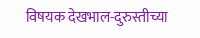विषयक देखभाल-दुरुस्तीच्या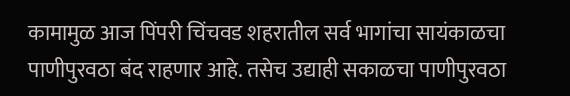कामामुळ आज पिंपरी चिंचवड शहरातील सर्व भागांचा सायंकाळचा पाणीपुरवठा बंद राहणार आहे. तसेच उद्याही सकाळचा पाणीपुरवठा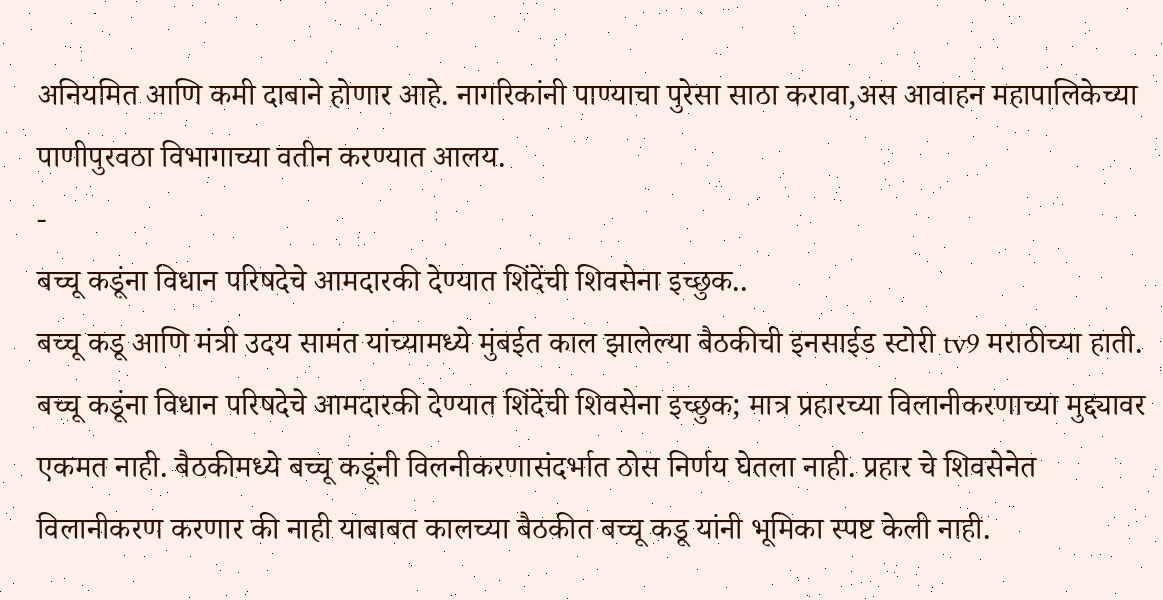अनियमित आणि कमी दाबाने होणार आहे. नागरिकांनी पाण्याचा पुरेसा साठा करावा,अस आवाहन महापालिकेच्या पाणीपुरवठा विभागाच्या वतीन करण्यात आलय.
-
बच्चू कडूंना विधान परिषदेचे आमदारकी देण्यात शिंदेंची शिवसेना इच्छुक..
बच्चू कडू आणि मंत्री उदय सामंत यांच्यामध्ये मुंबईत काल झालेल्या बैठकीची इनसाईड स्टोरी tv9 मराठीच्या हाती. बच्चू कडूंना विधान परिषदेचे आमदारकी देण्यात शिंदेंची शिवसेना इच्छुक; मात्र प्रहारच्या विलानीकरणाच्या मुद्द्यावर एकमत नाही. बैठकीमध्ये बच्चू कडूंनी विलनीकरणासंदर्भात ठोस निर्णय घेतला नाही. प्रहार चे शिवसेनेत विलानीकरण करणार की नाही याबाबत कालच्या बैठकीत बच्चू कडू यांनी भूमिका स्पष्ट केली नाही.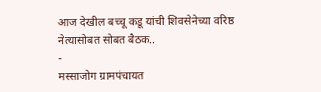आज देखील बच्चू कडू यांची शिवसेनेच्या वरिष्ठ नेत्यासोबत सोबत बैठक..
-
मस्साजोग ग्रामपंचायत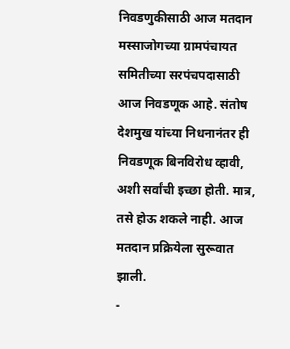निवडणुकीसाठी आज मतदान
मस्साजोगच्या ग्रामपंचायत समितीच्या सरपंचपदासाठी आज निवडणूक आहे. संतोष देशमुख यांच्या निधनानंतर ही निवडणूक बिनविरोध व्हावी, अशी सर्वांची इच्छा होती. मात्र, तसे होऊ शकले नाही. आज मतदान प्रक्रियेला सुरूवात झाली.
-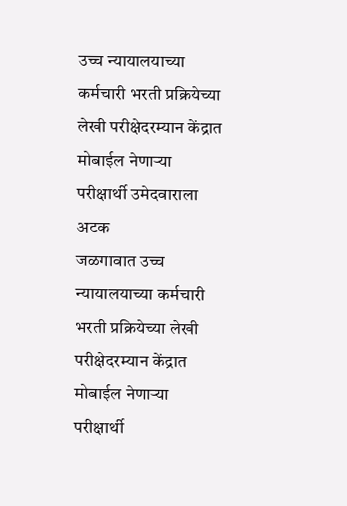उच्च न्यायालयाच्या कर्मचारी भरती प्रक्रियेच्या लेखी परीक्षेदरम्यान केंद्रात मोबाईल नेणाऱ्या परीक्षार्थी उमेदवाराला अटक
जळगावात उच्च न्यायालयाच्या कर्मचारी भरती प्रक्रियेच्या लेखी परीक्षेदरम्यान केंद्रात मोबाईल नेणाऱ्या परीक्षार्थी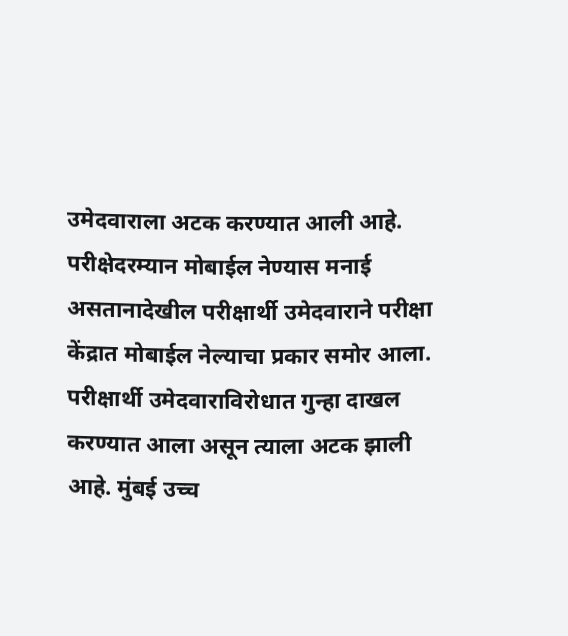उमेदवाराला अटक करण्यात आली आहे. परीक्षेदरम्यान मोबाईल नेण्यास मनाई असतानादेखील परीक्षार्थी उमेदवाराने परीक्षा केंद्रात मोबाईल नेल्याचा प्रकार समोर आला. परीक्षार्थी उमेदवाराविरोधात गुन्हा दाखल करण्यात आला असून त्याला अटक झाली आहे. मुंबई उच्च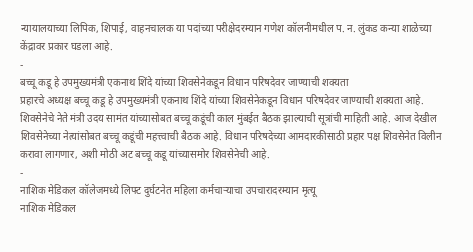न्यायालयाच्या लिपिक, शिपाई, वाहनचालक या पदांच्या परीक्षेदरम्यान गणेश कॉलनीमधील प. न. लुंकड कन्या शाळेच्या केंद्रावर प्रकार घडला आहे.
-
बच्चू कडू हे उपमुख्यमंत्री एकनाथ शिंदे यांच्या शिवसेनेकडून विधान परिषदेवर जाण्याची शक्यता
प्रहारचे अध्यक्ष बच्चू कडू हे उपमुख्यमंत्री एकनाथ शिंदे यांच्या शिवसेनेकडून विधान परिषदेवर जाण्याची शक्यता आहे. शिवसेनेचे नेते मंत्री उदय सामंत यांच्यासोबत बच्चू कडूंची काल मुंबईत बैठक झाल्याची सूत्रांची माहिती आहे. आज देखील शिवसेनेच्या नेत्यांसोबत बच्चू कडूंची महत्त्वाची बैठक आहे. विधान परिषदेच्या आमदारकीसाठी प्रहार पक्ष शिवसेनेत विलीन करावा लागणार, अशी मोठी अट बच्चू कडू यांच्यासमोर शिवसेनेची आहे.
-
नाशिक मेडिकल कॉलेजमध्ये लिफ्ट दुर्घटनेत महिला कर्मचाऱ्याचा उपचारादरम्यान मृत्यू
नाशिक मेडिकल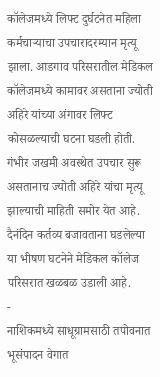कॉलेजमध्ये लिफ्ट दुर्घटनेत महिला कर्मचाऱ्याचा उपचारादरम्यान मृत्यू झाला. आडगाव परिसरातील मेडिकल कॉलेजमध्ये कामावर असताना ज्योती अहिरे यांच्या अंगावर लिफ्ट कोसळल्याची घटना घडली होती. गंभीर जखमी अवस्थेत उपचार सुरू असतानाच ज्योती अहिरे यांचा मृत्यू झाल्याची माहिती समोर येत आहे. दैनंदिन कर्तव्य बजावताना घडलेल्या या भीषण घटनेने मेडिकल कॉलेज परिसरात खळबळ उडाली आहे.
-
नाशिकमध्ये साधूग्रामसाठी तपोवनात भूसंपादन वेगात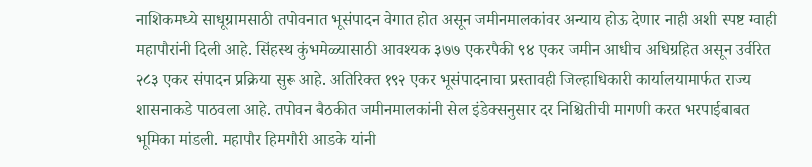नाशिकमध्ये साधूग्रामसाठी तपोवनात भूसंपादन वेगात होत असून जमीनमालकांवर अन्याय होऊ देणार नाही अशी स्पष्ट ग्वाही महापौरांनी दिली आहे. सिंहस्थ कुंभमेळ्यासाठी आवश्यक ३७७ एकरपैकी ९४ एकर जमीन आधीच अधिग्रहित असून उर्वरित २८३ एकर संपादन प्रक्रिया सुरू आहे. अतिरिक्त १९२ एकर भूसंपादनाचा प्रस्तावही जिल्हाधिकारी कार्यालयामार्फत राज्य शासनाकडे पाठवला आहे. तपोवन बैठकीत जमीनमालकांनी सेल इंडेक्सनुसार दर निश्चितीची मागणी करत भरपाईबाबत भूमिका मांडली. महापौर हिमगौरी आडके यांनी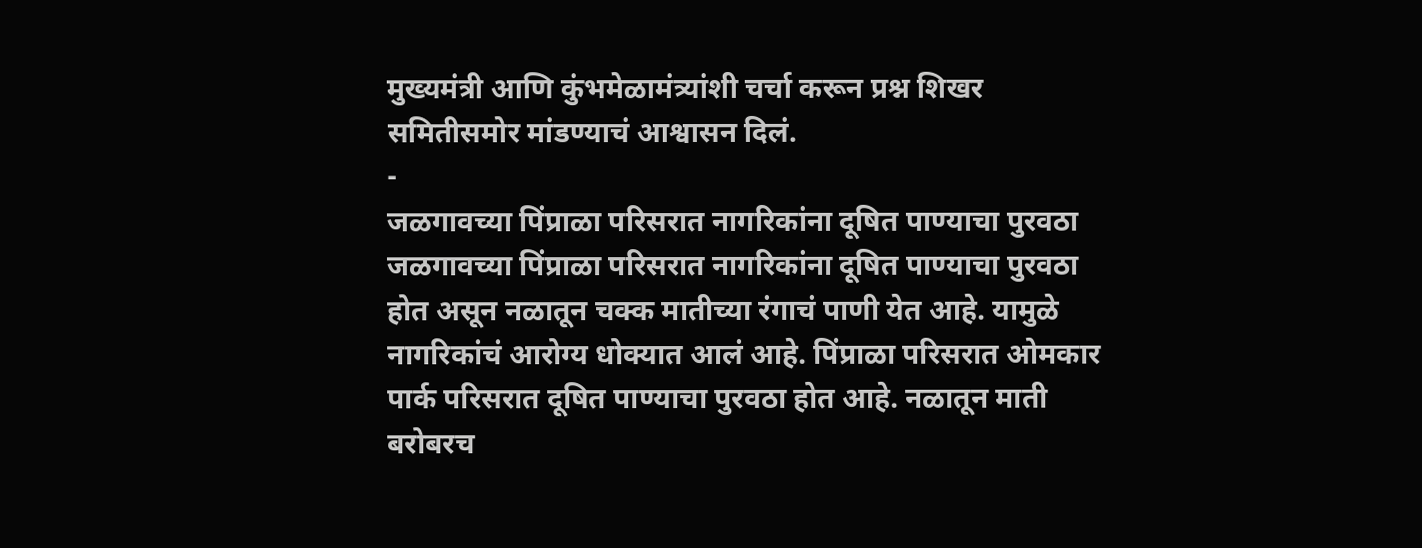मुख्यमंत्री आणि कुंभमेळामंत्र्यांशी चर्चा करून प्रश्न शिखर समितीसमोर मांडण्याचं आश्वासन दिलं.
-
जळगावच्या पिंप्राळा परिसरात नागरिकांना दूषित पाण्याचा पुरवठा
जळगावच्या पिंप्राळा परिसरात नागरिकांना दूषित पाण्याचा पुरवठा होत असून नळातून चक्क मातीच्या रंगाचं पाणी येत आहे. यामुळे नागरिकांचं आरोग्य धोक्यात आलं आहे. पिंप्राळा परिसरात ओमकार पार्क परिसरात दूषित पाण्याचा पुरवठा होत आहे. नळातून माती बरोबरच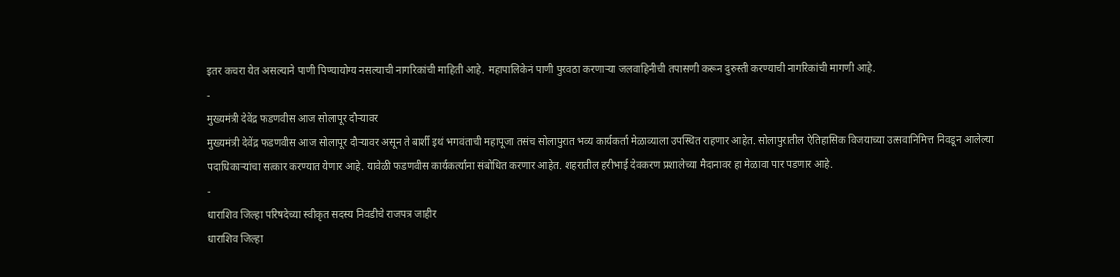इतर कचरा येत असल्याने पाणी पिण्यायोग्य नसल्याची नागरिकांची माहिती आहे. महापालिकेनं पाणी पुरवठा करणाऱ्या जलवाहिनीची तपासणी करून दुरुस्ती करण्याची नागरिकांची मागणी आहे.
-
मुख्यमंत्री देवेंद्र फडणवीस आज सोलापूर दौऱ्यावर
मुख्यमंत्री देवेंद्र फडणवीस आज सोलापूर दौऱ्यावर असून ते बार्शी इथं भगवंताची महापूजा तसंच सोलापुरात भव्य कार्यकर्ता मेळाव्याला उपस्थित राहणार आहेत. सोलापुरातील ऐतिहासिक विजयाच्या उत्सवानिमित्त निवडून आलेल्या पदाधिकाऱ्यांचा सत्कार करण्यात येणार आहे. यावेळी फडणवीस कार्यकर्त्यांना संबोधित करणार आहेत. शहरातील हरीभाई देवकरण प्रशालेच्या मैदानावर हा मेळावा पार पडणार आहे.
-
धाराशिव जिल्हा परिषदेच्या स्वीकृत सदस्य निवडीचे राजपत्र जाहीर
धाराशिव जिल्हा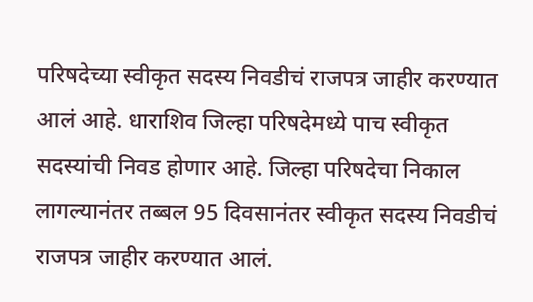परिषदेच्या स्वीकृत सदस्य निवडीचं राजपत्र जाहीर करण्यात आलं आहे. धाराशिव जिल्हा परिषदेमध्ये पाच स्वीकृत सदस्यांची निवड होणार आहे. जिल्हा परिषदेचा निकाल लागल्यानंतर तब्बल 95 दिवसानंतर स्वीकृत सदस्य निवडीचं राजपत्र जाहीर करण्यात आलं.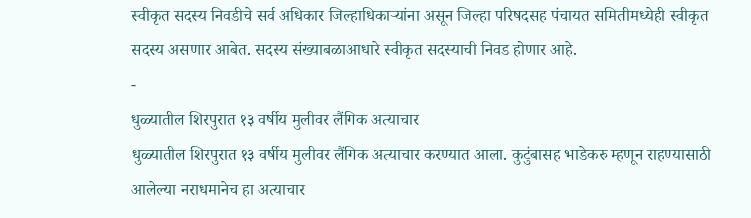स्वीकृत सदस्य निवडीचे सर्व अधिकार जिल्हाधिकाऱ्यांना असून जिल्हा परिषदसह पंचायत समितीमध्येही स्वीकृत सदस्य असणार आबेत. सदस्य संख्याबळाआधारे स्वीकृत सदस्याची निवड होणार आहे.
-
धुळ्यातील शिरपुरात १३ वर्षीय मुलीवर लैंगिक अत्याचार
धुळ्यातील शिरपुरात १३ वर्षीय मुलीवर लैंगिक अत्याचार करण्यात आला. कुटुंबासह भाडेकरु म्हणून राहण्यासाठी आलेल्या नराधमानेच हा अत्याचार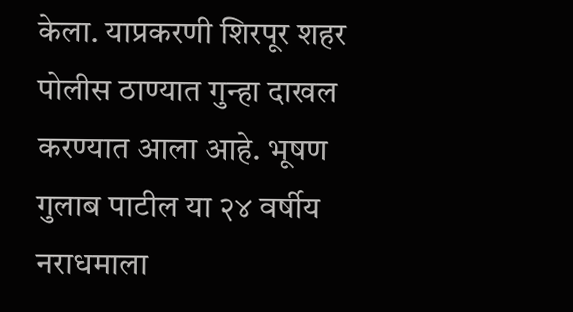केला. याप्रकरणी शिरपूर शहर पोलीस ठाण्यात गुन्हा दाखल करण्यात आला आहे. भूषण गुलाब पाटील या २४ वर्षीय नराधमाला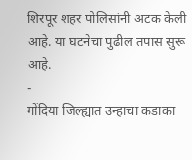शिरपूर शहर पोलिसांनी अटक केली आहे. या घटनेचा पुढील तपास सुरू आहे.
-
गोंदिया जिल्ह्यात उन्हाचा कडाका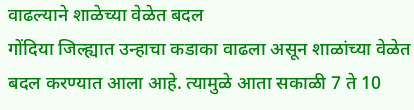वाढल्याने शाळेच्या वेळेत बदल
गोंदिया जिल्ह्यात उन्हाचा कडाका वाढला असून शाळांच्या वेळेत बदल करण्यात आला आहे. त्यामुळे आता सकाळी 7 ते 10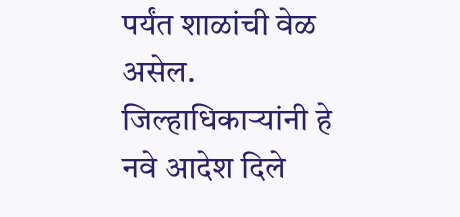पर्यंत शाळांची वेळ असेल. जिल्हाधिकाऱ्यांनी हे नवे आदेश दिले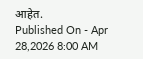आहेत.
Published On - Apr 28,2026 8:00 AM